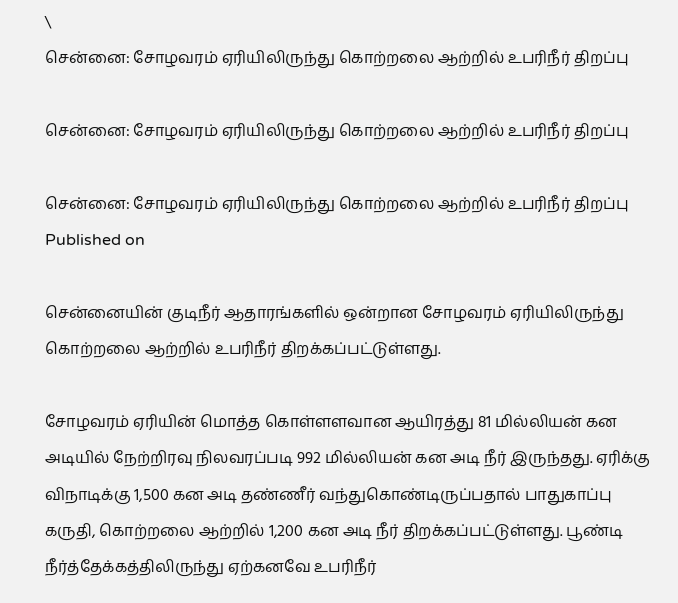\
சென்னை: சோழவரம் ஏரியிலிருந்து கொற்றலை ஆற்றில் உபரிநீர் திறப்பு

சென்னை: சோழவரம் ஏரியிலிருந்து கொற்றலை ஆற்றில் உபரிநீர் திறப்பு

சென்னை: சோழவரம் ஏரியிலிருந்து கொற்றலை ஆற்றில் உபரிநீர் திறப்பு
Published on

சென்னையின் குடிநீர் ஆதாரங்களில் ஒன்றான சோழவரம் ஏரியிலிருந்து கொற்றலை ஆற்றில் உபரிநீர் திறக்கப்பட்டுள்ளது.

சோழவரம் ஏரியின் மொத்த கொள்ளளவான ஆயிரத்து 81 மில்லியன் கன அடியில் நேற்றிரவு நிலவரப்படி 992 மில்லியன் கன அடி நீர் இருந்தது. ஏரிக்கு விநாடிக்கு 1,500 கன அடி தண்ணீர் வந்துகொண்டிருப்பதால் பாதுகாப்பு கருதி, கொற்றலை ஆற்றில் 1,200 கன அடி நீர் திறக்கப்பட்டுள்ளது. பூண்டி நீர்த்தேக்கத்திலிருந்து ஏற்கனவே உபரிநீர்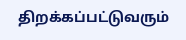திறக்கப்பட்டுவரும்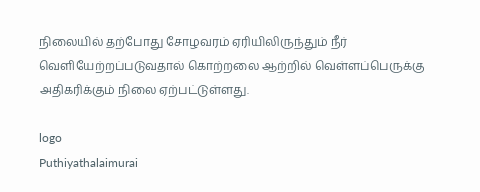நிலையில் தற்போது சோழவரம் ஏரியிலிருந்தும் நீர் வெளியேற்றப்படுவதால் கொற்றலை ஆற்றில் வெள்ளப்பெருக்கு அதிகரிக்கும் நிலை ஏற்பட்டுள்ளது.

logo
Puthiyathalaimurai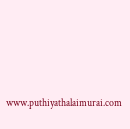www.puthiyathalaimurai.com